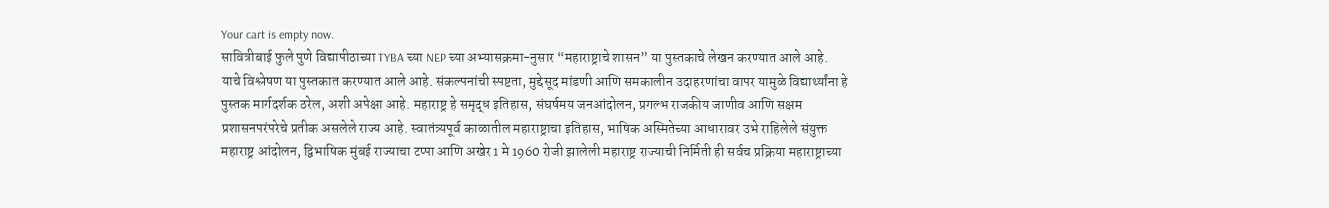Your cart is empty now.
सावित्रीबाई फुले पुणे विद्यापीठाच्या TYBA च्या NEP च्या अभ्यासक्रमा-नुसार “महाराष्ट्राचे शासन” या पुस्तकाचे लेखन करण्यात आले आहे. याचे विश्लेषण या पुस्तकात करण्यात आले आहे. संकल्पनांची स्पष्टता, मुद्देसूद मांडणी आणि समकालीन उदाहरणांचा वापर यामुळे विद्यार्थ्यांना हे पुस्तक मार्गदर्शक ठरेल, अशी अपेक्षा आहे. महाराष्ट्र हे समृद्ध इतिहास, संघर्षमय जनआंदोलन, प्रगल्भ राजकीय जाणीव आणि सक्षम प्रशासनपरंपरेचे प्रतीक असलेले राज्य आहे. स्वातंत्र्यपूर्व काळातील महाराष्ट्राचा इतिहास, भाषिक अस्मितेच्या आधारावर उभे राहिलेले संयुक्त महाराष्ट्र आंदोलन, द्विभाषिक मुंबई राज्याचा टप्पा आणि अखेर 1 मे 1960 रोजी झालेली महाराष्ट्र राज्याची निर्मिती ही सर्वच प्रक्रिया महाराष्ट्राच्या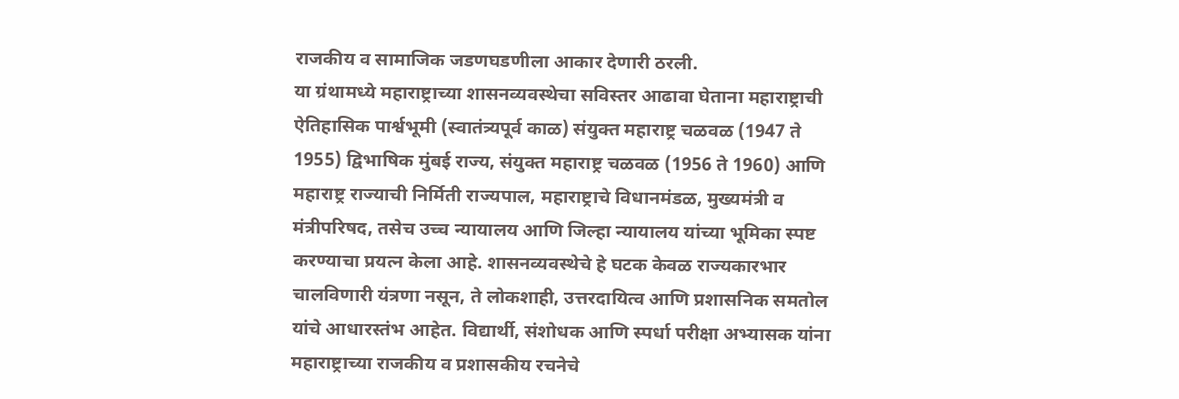राजकीय व सामाजिक जडणघडणीला आकार देणारी ठरली.
या ग्रंथामध्ये महाराष्ट्राच्या शासनव्यवस्थेचा सविस्तर आढावा घेताना महाराष्ट्राची ऐतिहासिक पार्श्वभूमी (स्वातंत्र्यपूर्व काळ) संयुक्त महाराष्ट्र चळवळ (1947 ते 1955) द्विभाषिक मुंबई राज्य, संयुक्त महाराष्ट्र चळवळ (1956 ते 1960) आणि महाराष्ट्र राज्याची निर्मिती राज्यपाल, महाराष्ट्राचे विधानमंडळ, मुख्यमंत्री व मंत्रीपरिषद, तसेच उच्च न्यायालय आणि जिल्हा न्यायालय यांच्या भूमिका स्पष्ट करण्याचा प्रयत्न केला आहे. शासनव्यवस्थेचे हे घटक केवळ राज्यकारभार चालविणारी यंत्रणा नसून, ते लोकशाही, उत्तरदायित्व आणि प्रशासनिक समतोल यांचे आधारस्तंभ आहेत. विद्यार्थी, संशोधक आणि स्पर्धा परीक्षा अभ्यासक यांना महाराष्ट्राच्या राजकीय व प्रशासकीय रचनेचे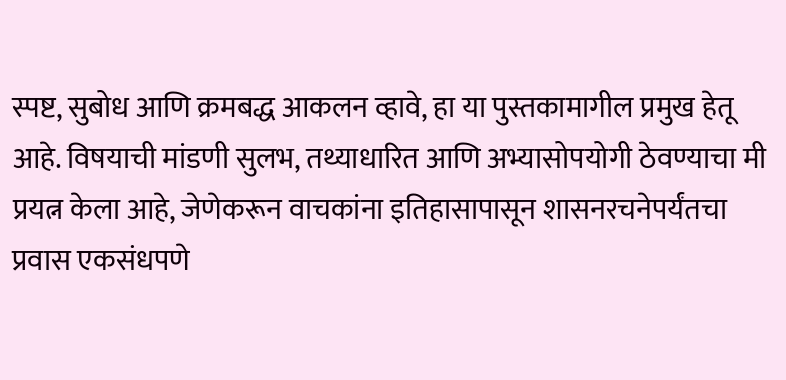स्पष्ट, सुबोध आणि क्रमबद्ध आकलन व्हावे, हा या पुस्तकामागील प्रमुख हेतू आहे. विषयाची मांडणी सुलभ, तथ्याधारित आणि अभ्यासोपयोगी ठेवण्याचा मी प्रयत्न केला आहे, जेणेकरून वाचकांना इतिहासापासून शासनरचनेपर्यंतचा प्रवास एकसंधपणे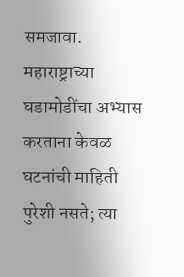समजावा. महाराष्ट्राच्या घडामोडींचा अभ्यास करताना केवळ घटनांची माहिती पुरेशी नसते; त्या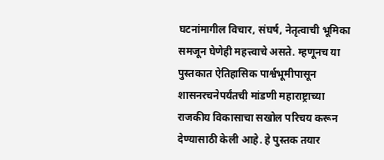घटनांमागील विचार, संघर्ष, नेतृत्वाची भूमिका समजून घेणेही महत्त्वाचे असते. म्हणूनच या पुस्तकात ऐतिहासिक पार्श्वभूमीपासून शासनरचनेपर्यंतची मांडणी महाराष्ट्राच्या राजकीय विकासाचा सखोल परिचय करून देण्यासाठी केली आहे. हे पुस्तक तयार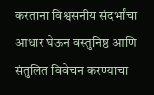करताना विश्वसनीय संदर्भांचा आधार घेऊन वस्तुनिष्ठ आणि संतुलित विवेचन करण्याचा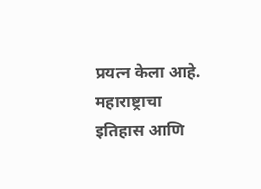प्रयत्न केला आहे. महाराष्ट्राचा इतिहास आणि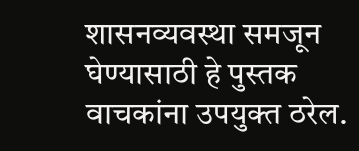शासनव्यवस्था समजून घेण्यासाठी हे पुस्तक वाचकांना उपयुक्त ठरेल.